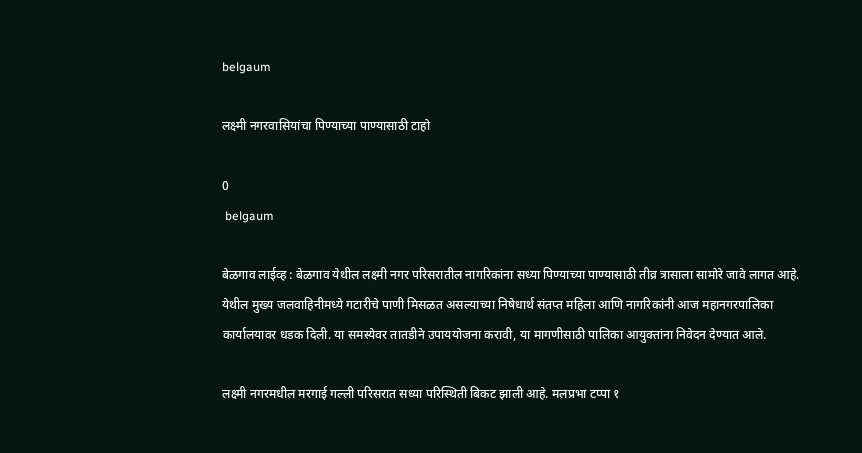belgaum

लक्ष्मी नगरवासियांचा पिण्याच्या पाण्यासाठी टाहो

0
 belgaum

बेळगाव लाईव्ह : बेळगाव येथील लक्ष्मी नगर परिसरातील नागरिकांना सध्या पिण्याच्या पाण्यासाठी तीव्र त्रासाला सामोरे जावे लागत आहे. येथील मुख्य जलवाहिनीमध्ये गटारीचे पाणी मिसळत असल्याच्या निषेधार्थ संतप्त महिला आणि नागरिकांनी आज महानगरपालिका कार्यालयावर धडक दिली. या समस्येवर तातडीने उपाययोजना करावी, या मागणीसाठी पालिका आयुक्तांना निवेदन देण्यात आले.

लक्ष्मी नगरमधील मरगाई गल्ली परिसरात सध्या परिस्थिती बिकट झाली आहे. मलप्रभा टप्पा १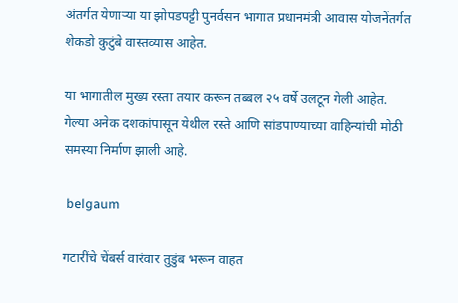अंतर्गत येणाऱ्या या झोपडपट्टी पुनर्वसन भागात प्रधानमंत्री आवास योजनेंतर्गत शेकडो कुटुंबे वास्तव्यास आहेत.

या भागातील मुख्य रस्ता तयार करून तब्बल २५ वर्षे उलटून गेली आहेत. गेल्या अनेक दशकांपासून येथील रस्ते आणि सांडपाण्याच्या वाहिन्यांची मोठी समस्या निर्माण झाली आहे.

 belgaum

गटारींचे चेंबर्स वारंवार तुडुंब भरून वाहत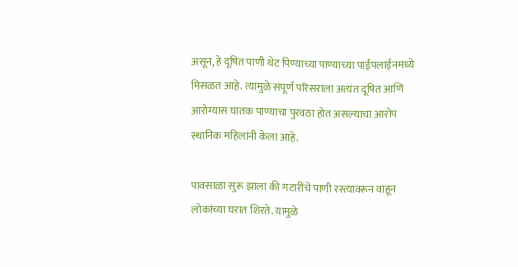असून, हे दूषित पाणी थेट पिण्याच्या पाण्याच्या पाईपलाईनमध्ये मिसळत आहे. त्यामुळे संपूर्ण परिसराला अत्यंत दूषित आणि आरोग्यास घातक पाण्याचा पुरवठा होत असल्याचा आरोप स्थानिक महिलांनी केला आहे.

पावसाळा सुरू झाला की गटारींचे पाणी रस्त्यावरून वाहून लोकांच्या घरात शिरते. यामुळे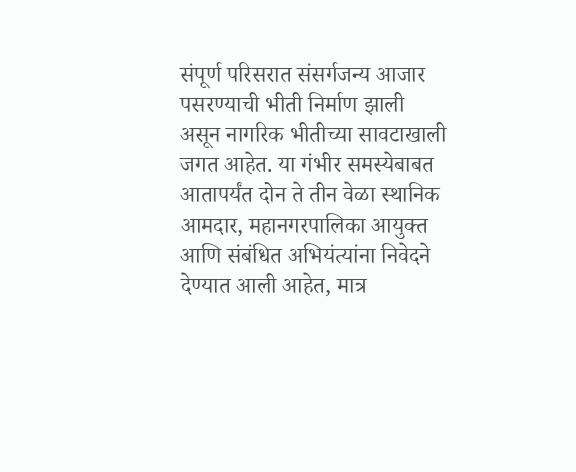संपूर्ण परिसरात संसर्गजन्य आजार पसरण्याची भीती निर्माण झाली असून नागरिक भीतीच्या सावटाखाली जगत आहेत. या गंभीर समस्येबाबत आतापर्यंत दोन ते तीन वेळा स्थानिक आमदार, महानगरपालिका आयुक्त आणि संबंधित अभियंत्यांना निवेदने देण्यात आली आहेत, मात्र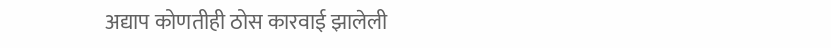अद्याप कोणतीही ठोस कारवाई झालेली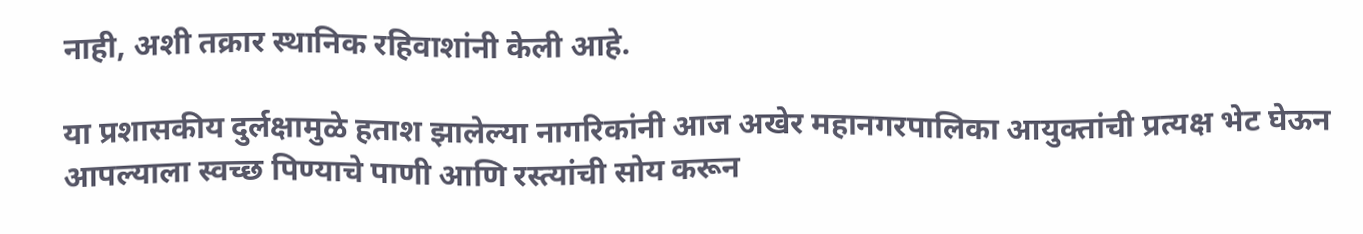नाही, अशी तक्रार स्थानिक रहिवाशांनी केली आहे.

या प्रशासकीय दुर्लक्षामुळे हताश झालेल्या नागरिकांनी आज अखेर महानगरपालिका आयुक्तांची प्रत्यक्ष भेट घेऊन आपल्याला स्वच्छ पिण्याचे पाणी आणि रस्त्यांची सोय करून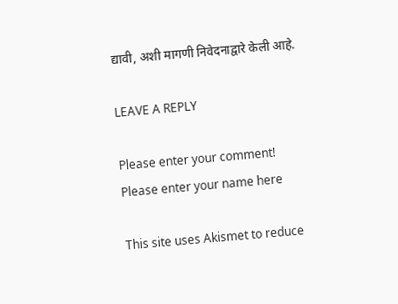द्यावी, अशी मागणी निवेदनाद्वारे केली आहे.

LEAVE A REPLY

Please enter your comment!
Please enter your name here

This site uses Akismet to reduce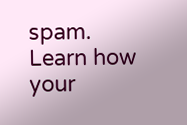spam. Learn how your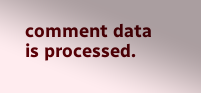comment data is processed.